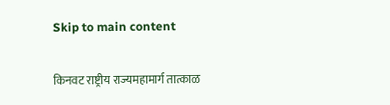Skip to main content

किनवट राष्ट्रीय राज्यमहामार्ग तात्काळ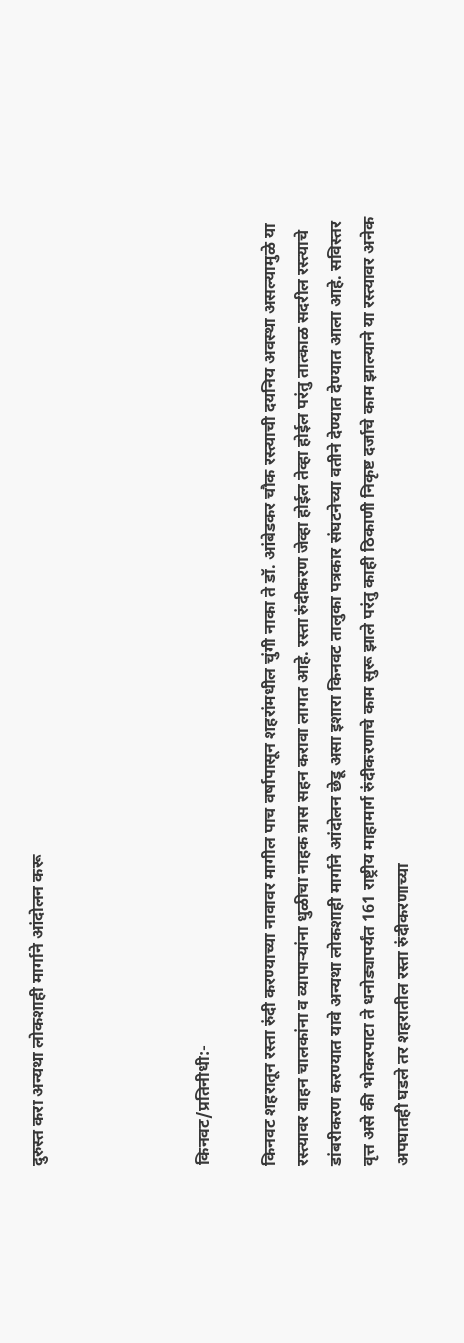दुरुस्त करा अन्यथा लोकशाही मार्गाने आंदोलन करू




किनवट/प्रतिनीधी:-

किनवट शहरातून रस्ता रुंदी करण्याच्या नावावर मागील पाच वर्षापासून शहरांमधील चुंगी नाका ते डॉ. आंबेडकर चौक रस्त्याची दयनिय अवस्था असल्यामुळे या रस्त्यावर वाहन चालकांना व व्यापाऱ्यांना धुळीचा नाहक त्रास सहन करावा लागत आहे. रस्ता रुंदीकरण जेव्हा होईल तेव्हा होईल परंतु तात्काळ सदरील रस्त्याचे डांबरीकरण करण्यात यावे अन्यथा लोकशाही मार्गाने आंदोलन छेडू असा इशारा किनवट तालुका पत्रकार संघटनेच्या वतीने देण्यात देण्यात आला आहे. सविस्तर वृत्त असे की भोकरपाटा ते धनोड्यापर्यंत 161 राष्ट्रीय माहामार्ग रुंदीकरणाचे काम सुरू झाले परंतु काही ठिकाणी निकृष्ट दर्जाचे काम झाल्याने या रस्त्यावर अनेक अपघातही घडले तर शहरातील रस्ता रुंदीकरणाच्या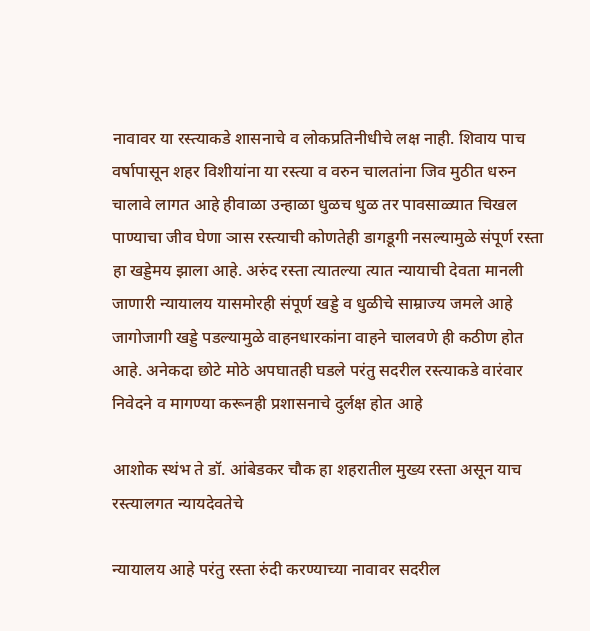नावावर या रस्त्याकडे शासनाचे व लोकप्रतिनीधीचे लक्ष नाही. शिवाय पाच वर्षापासून शहर विशीयांना या रस्त्या व वरुन चालतांना जिव मुठीत धरुन चालावे लागत आहे हीवाळा उन्हाळा धुळच धुळ तर पावसाळ्यात चिखल पाण्याचा जीव घेणा ञास रस्त्याची कोणतेही डागडूगी नसल्यामुळे संपूर्ण रस्ता हा खड्डेमय झाला आहे. अरुंद रस्ता त्यातल्या त्यात न्यायाची देवता मानली जाणारी न्यायालय यासमोरही संपूर्ण खड्डे व धुळीचे साम्राज्य जमले आहे जागोजागी खड्डे पडल्यामुळे वाहनधारकांना वाहने चालवणे ही कठीण होत आहे. अनेकदा छोटे मोठे अपघातही घडले परंतु सदरील रस्त्याकडे वारंवार निवेदने व मागण्या करूनही प्रशासनाचे दुर्लक्ष होत आहे

आशोक स्थंभ ते डॉ. आंबेडकर चौक हा शहरातील मुख्य रस्ता असून याच रस्त्यालगत न्यायदेवतेचे

न्यायालय आहे परंतु रस्ता रुंदी करण्याच्या नावावर सदरील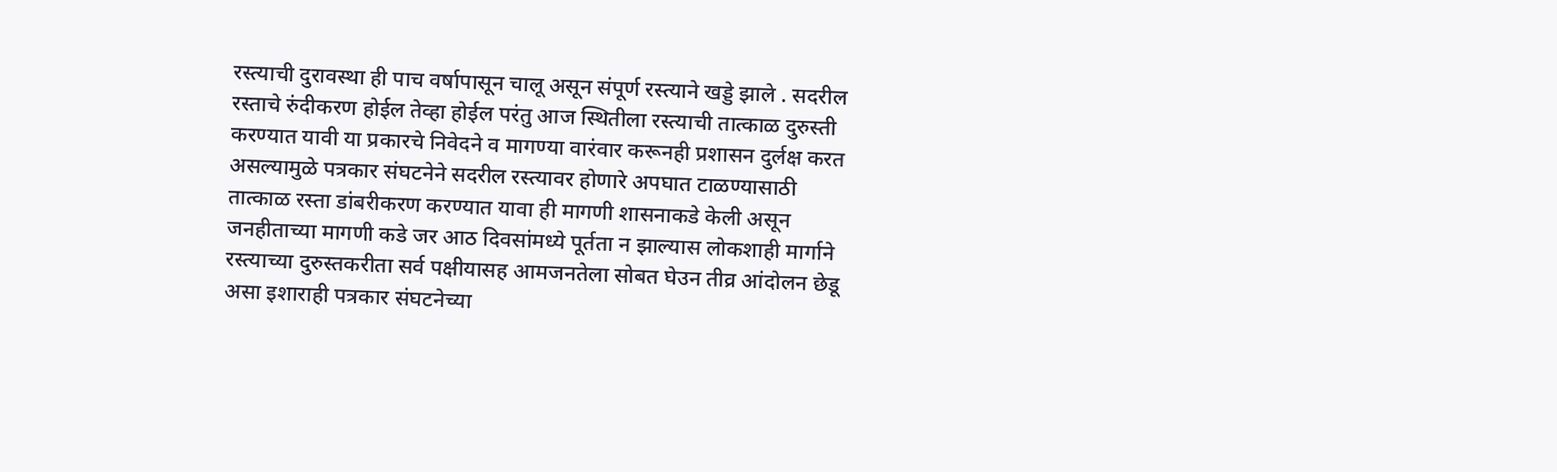रस्त्याची दुरावस्था ही पाच वर्षापासून चालू असून संपूर्ण रस्त्याने खड्डे झाले . सदरील रस्ताचे रुंदीकरण होईल तेव्हा होईल परंतु आज स्थितीला रस्त्याची तात्काळ दुरुस्ती करण्यात यावी या प्रकारचे निवेदने व मागण्या वारंवार करूनही प्रशासन दुर्लक्ष करत असल्यामुळे पत्रकार संघटनेने सदरील रस्त्यावर होणारे अपघात टाळण्यासाठी तात्काळ रस्ता डांबरीकरण करण्यात यावा ही मागणी शासनाकडे केली असून जनहीताच्या मागणी कडे जर आठ दिवसांमध्ये पूर्तता न झाल्यास लोकशाही मार्गाने रस्त्याच्या दुरुस्तकरीता सर्व पक्षीयासह आमजनतेला सोबत घेउन तीव्र आंदोलन छेडू असा इशाराही पत्रकार संघटनेच्या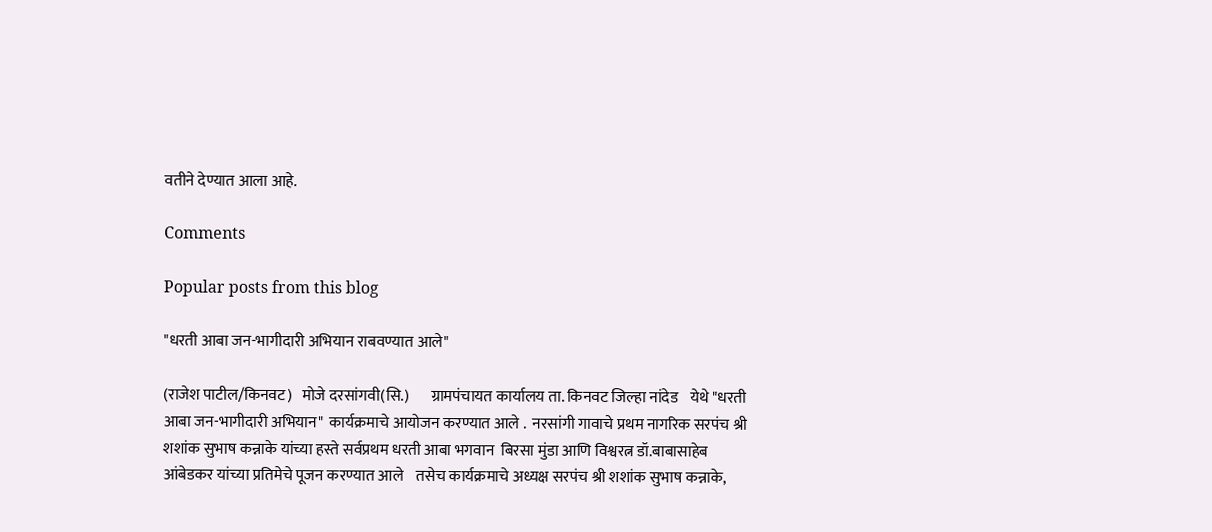वतीने देण्यात आला आहे.

Comments

Popular posts from this blog

"धरती आबा जन-भागीदारी अभियान राबवण्यात आले"

(राजेश पाटील/किनवट)   मोजे दरसांगवी(सि.)       ग्रामपंचायत कार्यालय ता. किनवट जिल्हा नांदेड    येथे "धरती आबा जन-भागीदारी अभियान"  कार्यक्रमाचे आयोजन करण्यात आले .  नरसांगी गावाचे प्रथम नागरिक सरपंच श्री शशांक सुभाष कन्नाके यांच्या हस्ते सर्वप्रथम धरती आबा भगवान  बिरसा मुंडा आणि विश्वरत्न डॉ.बाबासाहेब आंबेडकर यांच्या प्रतिमेचे पूजन करण्यात आले    तसेच कार्यक्रमाचे अध्यक्ष सरपंच श्री शशांक सुभाष कन्नाके,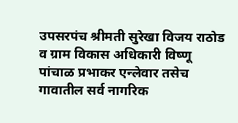उपसरपंच श्रीमती सुरेखा विजय राठोड व ग्राम विकास अधिकारी विष्णू पांचाळ प्रभाकर एन्लेवार तसेच गावातील सर्व नागरिक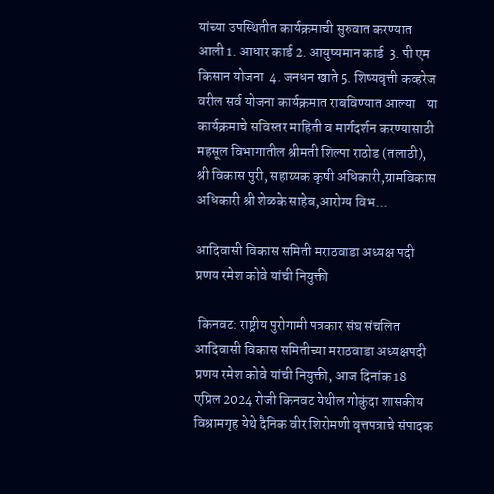यांच्या उपस्थितीत कार्यक्रमाची सुरुवात करण्यात आली 1. आधार कार्ड 2. आयुष्यमान कार्ड  3. पी एम किसान योजना  4. जनधन खाते 5. शिष्यवृत्ती कव्हरेज      वरील सर्व योजना कार्यक्रमात राबविण्यात आल्या    या कार्यक्रमाचे सविस्तर माहिती व मार्गदर्शन करण्यासाठी महसूल विभागातील श्रीमती शिल्पा राठोड (तलाठी),  श्री विकास पुरी, सहाय्यक कृषी अधिकारी,ग्रामविकास अधिकारी श्री शेळके साहेब,आरोग्य विभ...

आदिवासी विकास समिती मराठवाडा अध्यक्ष पदी प्रणय रमेश कोवे यांची नियुक्ती

 किनवट: राष्ट्रीय पुरोगामी पत्रकार संघ संचलित आदिवासी विकास समितीच्या मराठवाडा अध्यक्षपदी प्रणय रमेश कोवे यांची नियुक्ती, आज दिनांक 18 एप्रिल 2024 रोजी किनवट येथील गोकुंदा शासकीय विश्रामगृह येथे दैनिक वीर शिरोमणी वृत्तपत्राचे संपादक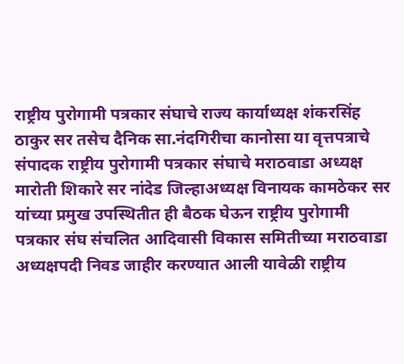राष्ट्रीय पुरोगामी पत्रकार संघाचे राज्य कार्याध्यक्ष शंकरसिंह ठाकुर सर तसेच दैनिक सा.नंदगिरीचा कानोसा या वृत्तपत्राचे संपादक राष्ट्रीय पुरोगामी पत्रकार संघाचे मराठवाडा अध्यक्ष मारोती शिकारे सर नांदेड जिल्हाअध्यक्ष विनायक कामठेकर सर यांच्या प्रमुख उपस्थितीत ही बैठक घेऊन राष्ट्रीय पुरोगामी पत्रकार संघ संचलित आदिवासी विकास समितीच्या मराठवाडा अध्यक्षपदी निवड जाहीर करण्यात आली यावेळी राष्ट्रीय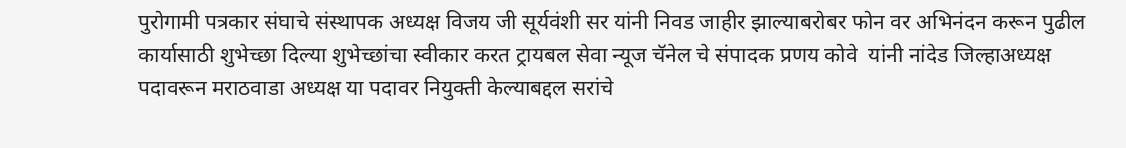पुरोगामी पत्रकार संघाचे संस्थापक अध्यक्ष विजय जी सूर्यवंशी सर यांनी निवड जाहीर झाल्याबरोबर फोन वर अभिनंदन करून पुढील कार्यासाठी शुभेच्छा दिल्या शुभेच्छांचा स्वीकार करत ट्रायबल सेवा न्यूज चॅनेल चे संपादक प्रणय कोवे  यांनी नांदेड जिल्हाअध्यक्ष पदावरून मराठवाडा अध्यक्ष या पदावर नियुक्ती केल्याबद्दल सरांचे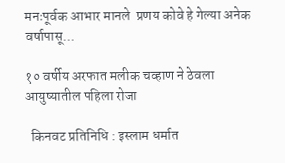मनःपूर्वक आभार मानले  प्रणय कोवे हे गेल्या अनेक वर्षापासू...

१० वर्षीय अरफात मलीक चव्हाण ने ठेवला आयुष्यातील पहिला रोजा

  किनवट प्रतिनिधि : इस्लाम धर्मात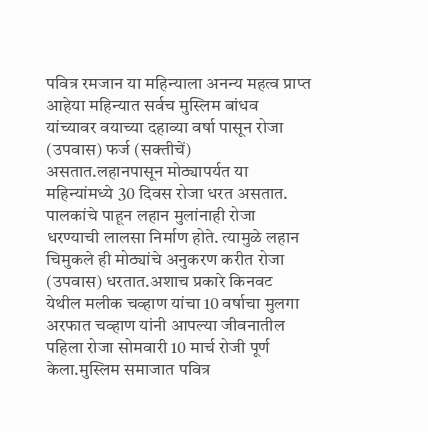पवित्र रमजान या महिन्याला अनन्य महत्व प्राप्त आहेया महिन्यात सर्वच मुस्लिम बांधव यांच्यावर वयाच्या दहाव्या वर्षा पासून रोजा (उपवास) फर्ज (सक्तीचें) असतात.लहानपासून मोठ्यापर्यत या महिन्यांमध्ये 30 दिवस रोजा धरत असतात. पालकांचे पाहून लहान मुलांनाही रोजा धरण्याची लालसा निर्माण होते. त्यामुळे लहान चिमुकले ही मोठ्यांचे अनुकरण करीत रोजा (उपवास) धरतात.अशाच प्रकारे किनवट येथील मलीक चव्हाण यांचा 10 वर्षाचा मुलगा अरफात चव्हाण यांनी आपल्या जीवनातील पहिला रोजा सोमवारी 10 मार्च रोजी पूर्ण केला.मुस्लिम समाजात पवित्र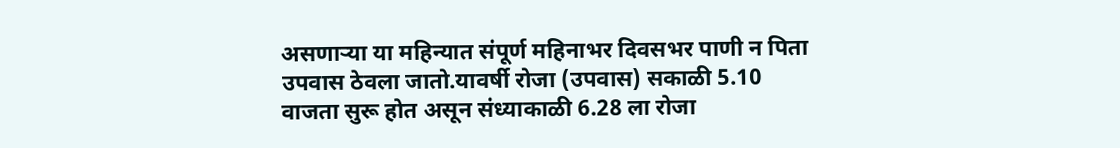असणाऱ्या या महिन्यात संपूर्ण महिनाभर दिवसभर पाणी न पिता उपवास ठेवला जातो.यावर्षी रोजा (उपवास) सकाळी 5.10 वाजता सुरू होत असून संध्याकाळी 6.28 ला रोजा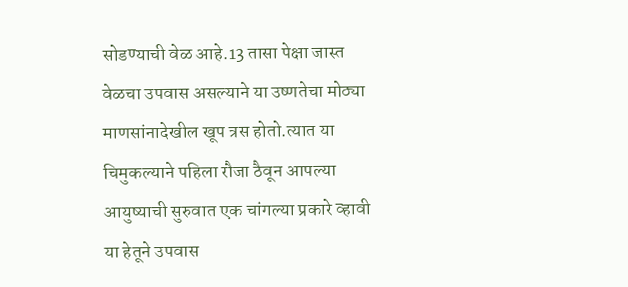सोडण्याची वेळ आहे.13 तासा पेक्षा जास्त वेळचा उपवास असल्याने या उष्णतेचा मोठ्या माणसांनादेखील खूप त्रस होतो.त्यात या चिमुकल्याने पहिला रौजा ठैवून आपल्या आयुष्याची सुरुवात एक चांगल्या प्रकारे व्हावी या हेतूने उपवास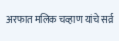अरफात मलिक चव्हाण यांचे सर्व्र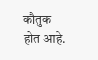कौतुक होत आहे.